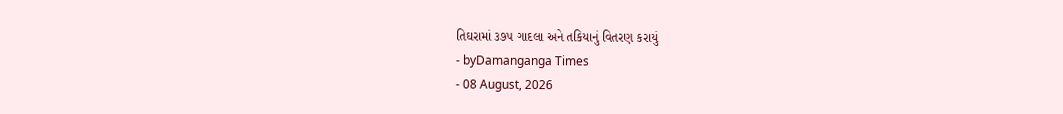તિઘરામાં ૩૭૫ ગાદલા અને તકિયાનું વિતરણ કરાયું
- byDamanganga Times
- 08 August, 2026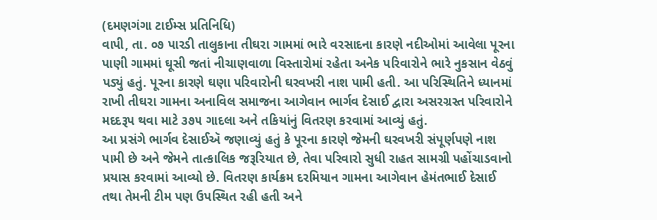(દમણગંગા ટાઈમ્સ પ્રતિનિધિ)
વાપી, તા. ૦૭ પારડી તાલુકાના તીઘરા ગામમાં ભારે વરસાદના કારણે નદીઓમાં આવેલા પૂરના પાણી ગામમાં ઘૂસી જતાં નીચાણવાળા વિસ્તારોમાં રહેતા અનેક પરિવારોને ભારે નુકસાન વેઠવું પડ્યું હતું. પૂરના કારણે ઘણા પરિવારોની ઘરવખરી નાશ પામી હતી. આ પરિસ્થિતિને ધ્યાનમાં રાખી તીઘરા ગામના અનાવિલ સમાજના આગેવાન ભાર્ગવ દેસાઈ દ્વારા અસરગ્રસ્ત પરિવારોને મદદરૂપ થવા માટે ૩૭૫ ગાદલા અને તકિયાંનું વિતરણ કરવામાં આવ્યું હતું.
આ પ્રસંગે ભાર્ગવ દેસાઈઍ જણાવ્યું હતું કે પૂરના કારણે જેમની ઘરવખરી સંપૂર્ણપણે નાશ પામી છે અને જેમને તાત્કાલિક જરૂરિયાત છે, તેવા પરિવારો સુધી રાહત સામગ્રી પહોંચાડવાનો પ્રયાસ કરવામાં આવ્યો છે. વિતરણ કાર્યક્રમ દરમિયાન ગામના આગેવાન હેમંતભાઈ દેસાઈ તથા તેમની ટીમ પણ ઉપસ્થિત રહી હતી અને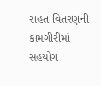રાહત વિતરણની કામગીરીમાં સહયોગ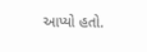આપ્યો હતો.